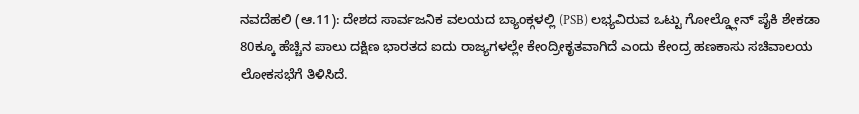ನವದೆಹಲಿ (ಆ.11): ದೇಶದ ಸಾರ್ವಜನಿಕ ವಲಯದ ಬ್ಯಾಂಕ್ಗಳಲ್ಲಿ (PSB) ಲಭ್ಯವಿರುವ ಒಟ್ಟು ಗೋಲ್ಡ್ಲೋನ್ ಪೈಕಿ ಶೇಕಡಾ 80ಕ್ಕೂ ಹೆಚ್ಚಿನ ಪಾಲು ದಕ್ಷಿಣ ಭಾರತದ ಐದು ರಾಜ್ಯಗಳಲ್ಲೇ ಕೇಂದ್ರೀಕೃತವಾಗಿದೆ ಎಂದು ಕೇಂದ್ರ ಹಣಕಾಸು ಸಚಿವಾಲಯ ಲೋಕಸಭೆಗೆ ತಿಳಿಸಿದೆ.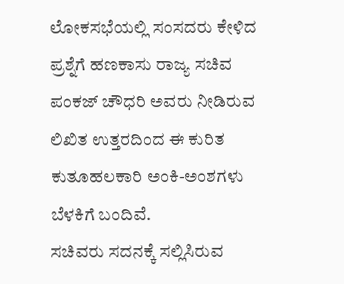ಲೋಕಸಭೆಯಲ್ಲಿ ಸಂಸದರು ಕೇಳಿದ ಪ್ರಶ್ನೆಗೆ ಹಣಕಾಸು ರಾಜ್ಯ ಸಚಿವ ಪಂಕಜ್ ಚೌಧರಿ ಅವರು ನೀಡಿರುವ ಲಿಖಿತ ಉತ್ತರದಿಂದ ಈ ಕುರಿತ ಕುತೂಹಲಕಾರಿ ಅಂಕಿ-ಅಂಶಗಳು ಬೆಳಕಿಗೆ ಬಂದಿವೆ.
ಸಚಿವರು ಸದನಕ್ಕೆ ಸಲ್ಲಿಸಿರುವ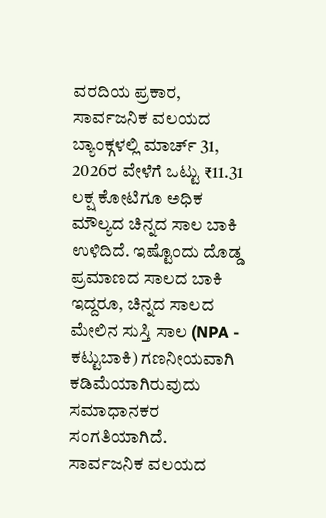ವರದಿಯ ಪ್ರಕಾರ, ಸಾರ್ವಜನಿಕ ವಲಯದ ಬ್ಯಾಂಕ್ಗಳಲ್ಲಿ ಮಾರ್ಚ್ 31, 2026ರ ವೇಳೆಗೆ ಒಟ್ಟು ₹11.31 ಲಕ್ಷ ಕೋಟಿಗೂ ಅಧಿಕ ಮೌಲ್ಯದ ಚಿನ್ನದ ಸಾಲ ಬಾಕಿ ಉಳಿದಿದೆ. ಇಷ್ಟೊಂದು ದೊಡ್ಡ ಪ್ರಮಾಣದ ಸಾಲದ ಬಾಕಿ ಇದ್ದರೂ, ಚಿನ್ನದ ಸಾಲದ ಮೇಲಿನ ಸುಸ್ತಿ ಸಾಲ (NPA - ಕಟ್ಟುಬಾಕಿ) ಗಣನೀಯವಾಗಿ ಕಡಿಮೆಯಾಗಿರುವುದು ಸಮಾಧಾನಕರ ಸಂಗತಿಯಾಗಿದೆ.
ಸಾರ್ವಜನಿಕ ವಲಯದ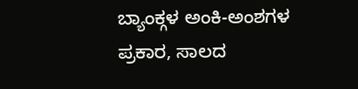ಬ್ಯಾಂಕ್ಗಳ ಅಂಕಿ-ಅಂಶಗಳ ಪ್ರಕಾರ, ಸಾಲದ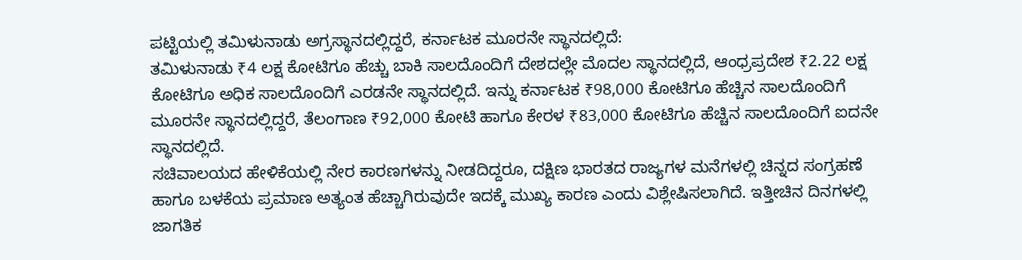ಪಟ್ಟಿಯಲ್ಲಿ ತಮಿಳುನಾಡು ಅಗ್ರಸ್ಥಾನದಲ್ಲಿದ್ದರೆ, ಕರ್ನಾಟಕ ಮೂರನೇ ಸ್ಥಾನದಲ್ಲಿದೆ:
ತಮಿಳುನಾಡು ₹4 ಲಕ್ಷ ಕೋಟಿಗೂ ಹೆಚ್ಚು ಬಾಕಿ ಸಾಲದೊಂದಿಗೆ ದೇಶದಲ್ಲೇ ಮೊದಲ ಸ್ಥಾನದಲ್ಲಿದೆ, ಆಂಧ್ರಪ್ರದೇಶ ₹2.22 ಲಕ್ಷ ಕೋಟಿಗೂ ಅಧಿಕ ಸಾಲದೊಂದಿಗೆ ಎರಡನೇ ಸ್ಥಾನದಲ್ಲಿದೆ. ಇನ್ನು ಕರ್ನಾಟಕ ₹98,000 ಕೋಟಿಗೂ ಹೆಚ್ಚಿನ ಸಾಲದೊಂದಿಗೆ ಮೂರನೇ ಸ್ಥಾನದಲ್ಲಿದ್ದರೆ, ತೆಲಂಗಾಣ ₹92,000 ಕೋಟಿ ಹಾಗೂ ಕೇರಳ ₹83,000 ಕೋಟಿಗೂ ಹೆಚ್ಚಿನ ಸಾಲದೊಂದಿಗೆ ಐದನೇ ಸ್ಥಾನದಲ್ಲಿದೆ.
ಸಚಿವಾಲಯದ ಹೇಳಿಕೆಯಲ್ಲಿ ನೇರ ಕಾರಣಗಳನ್ನು ನೀಡದಿದ್ದರೂ, ದಕ್ಷಿಣ ಭಾರತದ ರಾಜ್ಯಗಳ ಮನೆಗಳಲ್ಲಿ ಚಿನ್ನದ ಸಂಗ್ರಹಣೆ ಹಾಗೂ ಬಳಕೆಯ ಪ್ರಮಾಣ ಅತ್ಯಂತ ಹೆಚ್ಚಾಗಿರುವುದೇ ಇದಕ್ಕೆ ಮುಖ್ಯ ಕಾರಣ ಎಂದು ವಿಶ್ಲೇಷಿಸಲಾಗಿದೆ. ಇತ್ತೀಚಿನ ದಿನಗಳಲ್ಲಿ ಜಾಗತಿಕ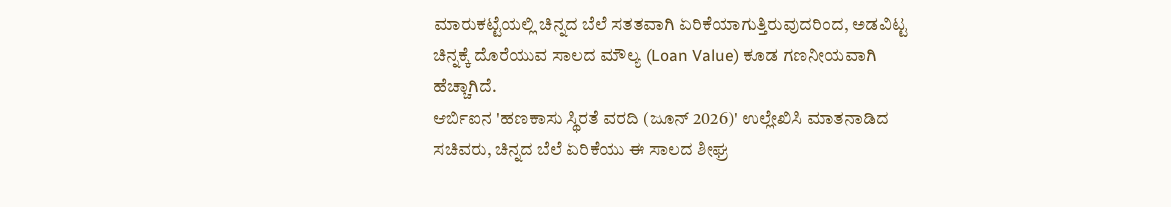ಮಾರುಕಟ್ಟೆಯಲ್ಲಿ ಚಿನ್ನದ ಬೆಲೆ ಸತತವಾಗಿ ಏರಿಕೆಯಾಗುತ್ತಿರುವುದರಿಂದ, ಅಡವಿಟ್ಟ ಚಿನ್ನಕ್ಕೆ ದೊರೆಯುವ ಸಾಲದ ಮೌಲ್ಯ (Loan Value) ಕೂಡ ಗಣನೀಯವಾಗಿ ಹೆಚ್ಚಾಗಿದೆ.
ಆರ್ಬಿಐನ 'ಹಣಕಾಸು ಸ್ಥಿರತೆ ವರದಿ (ಜೂನ್ 2026)' ಉಲ್ಲೇಖಿಸಿ ಮಾತನಾಡಿದ ಸಚಿವರು, ಚಿನ್ನದ ಬೆಲೆ ಏರಿಕೆಯು ಈ ಸಾಲದ ಶೀಘ್ರ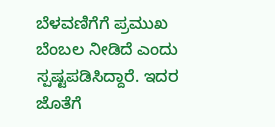ಬೆಳವಣಿಗೆಗೆ ಪ್ರಮುಖ ಬೆಂಬಲ ನೀಡಿದೆ ಎಂದು ಸ್ಪಷ್ಟಪಡಿಸಿದ್ದಾರೆ. ಇದರ ಜೊತೆಗೆ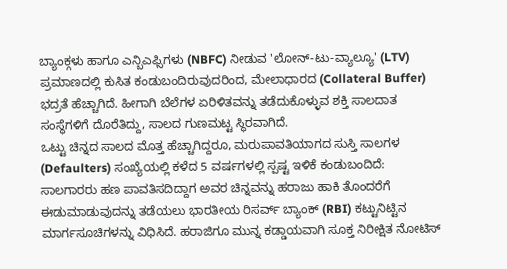ಬ್ಯಾಂಕ್ಗಳು ಹಾಗೂ ಎನ್ಬಿಎಫ್ಸಿಗಳು (NBFC) ನೀಡುವ 'ಲೋನ್-ಟು-ವ್ಯಾಲ್ಯೂ' (LTV) ಪ್ರಮಾಣದಲ್ಲಿ ಕುಸಿತ ಕಂಡುಬಂದಿರುವುದರಿಂದ, ಮೇಲಾಧಾರದ (Collateral Buffer) ಭದ್ರತೆ ಹೆಚ್ಚಾಗಿದೆ. ಹೀಗಾಗಿ ಬೆಲೆಗಳ ಏರಿಳಿತವನ್ನು ತಡೆದುಕೊಳ್ಳುವ ಶಕ್ತಿ ಸಾಲದಾತ ಸಂಸ್ಥೆಗಳಿಗೆ ದೊರೆತಿದ್ದು, ಸಾಲದ ಗುಣಮಟ್ಟ ಸ್ಥಿರವಾಗಿದೆ.
ಒಟ್ಟು ಚಿನ್ನದ ಸಾಲದ ಮೊತ್ತ ಹೆಚ್ಚಾಗಿದ್ದರೂ, ಮರುಪಾವತಿಯಾಗದ ಸುಸ್ತಿ ಸಾಲಗಳ (Defaulters) ಸಂಖ್ಯೆಯಲ್ಲಿ ಕಳೆದ 5 ವರ್ಷಗಳಲ್ಲಿ ಸ್ಪಷ್ಟ ಇಳಿಕೆ ಕಂಡುಬಂದಿದೆ:
ಸಾಲಗಾರರು ಹಣ ಪಾವತಿಸದಿದ್ದಾಗ ಅವರ ಚಿನ್ನವನ್ನು ಹರಾಜು ಹಾಕಿ ತೊಂದರೆಗೆ ಈಡುಮಾಡುವುದನ್ನು ತಡೆಯಲು ಭಾರತೀಯ ರಿಸರ್ವ್ ಬ್ಯಾಂಕ್ (RBI) ಕಟ್ಟುನಿಟ್ಟಿನ ಮಾರ್ಗಸೂಚಿಗಳನ್ನು ವಿಧಿಸಿದೆ. ಹರಾಜಿಗೂ ಮುನ್ನ ಕಡ್ಡಾಯವಾಗಿ ಸೂಕ್ತ ನಿರೀಕ್ಷಿತ ನೋಟಿಸ್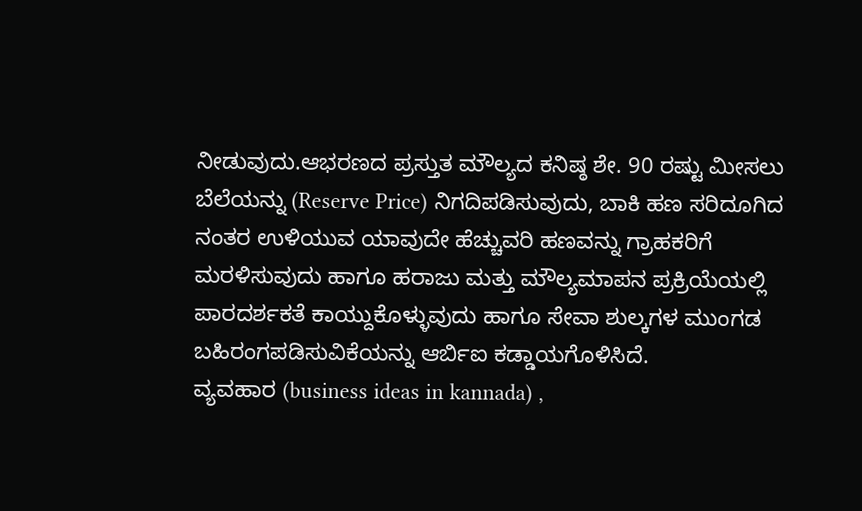ನೀಡುವುದು.ಆಭರಣದ ಪ್ರಸ್ತುತ ಮೌಲ್ಯದ ಕನಿಷ್ಠ ಶೇ. 90 ರಷ್ಟು ಮೀಸಲು ಬೆಲೆಯನ್ನು (Reserve Price) ನಿಗದಿಪಡಿಸುವುದು, ಬಾಕಿ ಹಣ ಸರಿದೂಗಿದ ನಂತರ ಉಳಿಯುವ ಯಾವುದೇ ಹೆಚ್ಚುವರಿ ಹಣವನ್ನು ಗ್ರಾಹಕರಿಗೆ ಮರಳಿಸುವುದು ಹಾಗೂ ಹರಾಜು ಮತ್ತು ಮೌಲ್ಯಮಾಪನ ಪ್ರಕ್ರಿಯೆಯಲ್ಲಿ ಪಾರದರ್ಶಕತೆ ಕಾಯ್ದುಕೊಳ್ಳುವುದು ಹಾಗೂ ಸೇವಾ ಶುಲ್ಕಗಳ ಮುಂಗಡ ಬಹಿರಂಗಪಡಿಸುವಿಕೆಯನ್ನು ಆರ್ಬಿಐ ಕಡ್ಡಾಯಗೊಳಿಸಿದೆ.
ವ್ಯವಹಾರ (business ideas in kannada) ,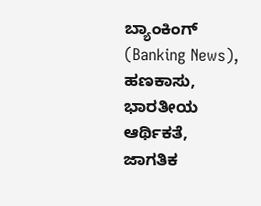ಬ್ಯಾಂಕಿಂಗ್ (Banking News), ಹಣಕಾಸು, ಭಾರತೀಯ ಆರ್ಥಿಕತೆ, ಜಾಗತಿಕ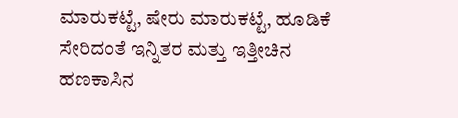ಮಾರುಕಟ್ಟೆ, ಷೇರು ಮಾರುಕಟ್ಟೆ, ಹೂಡಿಕೆ ಸೇರಿದಂತೆ ಇನ್ನಿತರ ಮತ್ತು ಇತ್ತೀಚಿನ ಹಣಕಾಸಿನ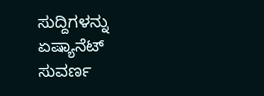ಸುದ್ದಿಗಳನ್ನು ಏಷ್ಯಾನೆಟ್ ಸುವರ್ಣ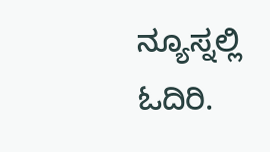ನ್ಯೂಸ್ನಲ್ಲಿ ಓದಿರಿ.